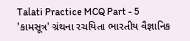Talati Practice MCQ Part - 5
'કામસૂત્ર' ગ્રંથના રચયિતા ભારતીય વૈજ્ઞાનિક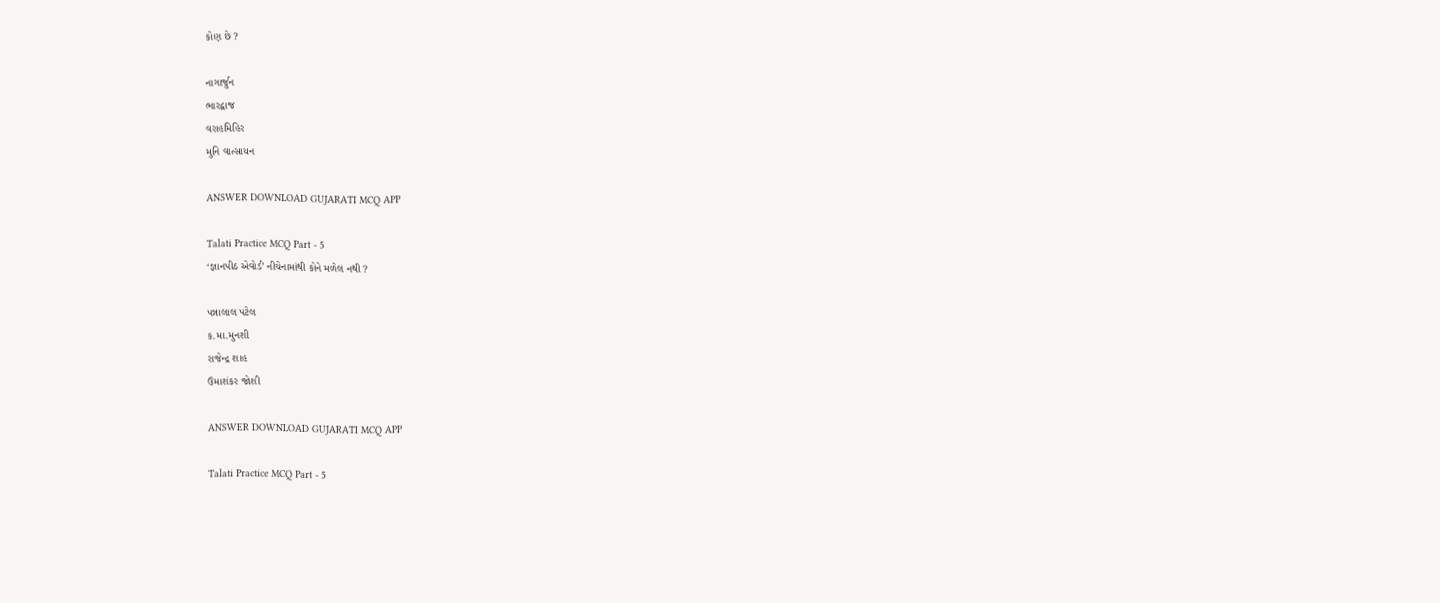કોણ છે ?

નાગાર્જુન
ભારદ્વાજ
વરાહમિહિર
મુનિ વાત્સાયન

ANSWER DOWNLOAD GUJARATI MCQ APP

Talati Practice MCQ Part - 5
‘જ્ઞાનપીઠ એવોર્ડ’ નીચેનામાંથી કોને મળેલ નથી ?

પન્નાલાલ પટેલ
ક.મા.મુનશી
રાજેન્દ્ર શાહ
ઉમાશંકર જોશી

ANSWER DOWNLOAD GUJARATI MCQ APP

Talati Practice MCQ Part - 5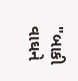"બાકી વાઘને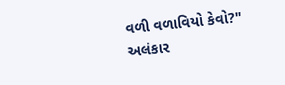વળી વળાવિયો કેવો?" અલંકાર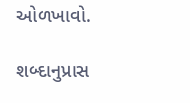ઓળખાવો.

શબ્દાનુપ્રાસ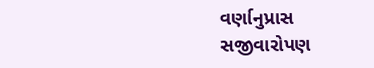વર્ણાનુપ્રાસ
સજીવારોપણ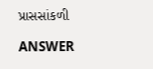પ્રાસસાંકળી

ANSWER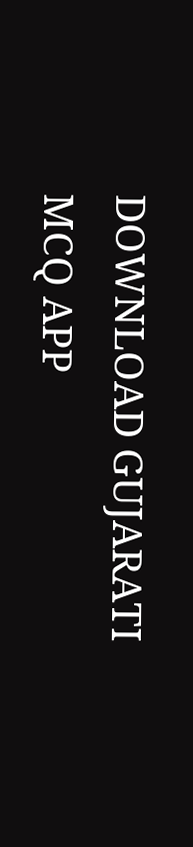DOWNLOAD GUJARATI MCQ APP